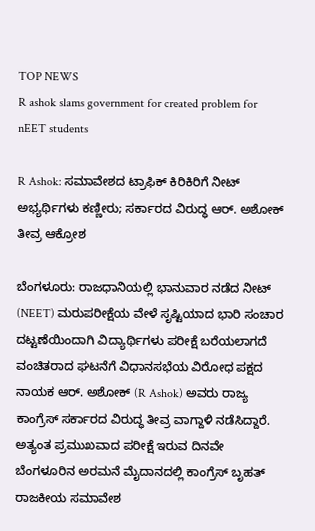TOP NEWS
R ashok slams government for created problem for nEET students

R Ashok: ಸಮಾವೇಶದ ಟ್ರಾಫಿಕ್ ಕಿರಿಕಿರಿಗೆ ನೀಟ್ ಅಭ್ಯರ್ಥಿಗಳು ಕಣ್ಣೀರು; ಸರ್ಕಾರದ ವಿರುದ್ಧ ಆರ್. ಅಶೋಕ್ ತೀವ್ರ ಆಕ್ರೋಶ

ಬೆಂಗಳೂರು: ರಾಜಧಾನಿಯಲ್ಲಿ ಭಾನುವಾರ ನಡೆದ ನೀಟ್ (NEET) ಮರುಪರೀಕ್ಷೆಯ ವೇಳೆ ಸೃಷ್ಟಿಯಾದ ಭಾರಿ ಸಂಚಾರ ದಟ್ಟಣೆಯಿಂದಾಗಿ ವಿದ್ಯಾರ್ಥಿಗಳು ಪರೀಕ್ಷೆ ಬರೆಯಲಾಗದೆ ವಂಚಿತರಾದ ಘಟನೆಗೆ ವಿಧಾನಸಭೆಯ ವಿರೋಧ ಪಕ್ಷದ ನಾಯಕ ಆರ್. ಅಶೋಕ್ (R Ashok) ಅವರು ರಾಜ್ಯ ಕಾಂಗ್ರೆಸ್ ಸರ್ಕಾರದ ವಿರುದ್ಧ ತೀವ್ರ ವಾಗ್ದಾಳಿ ನಡೆಸಿದ್ದಾರೆ. ಅತ್ಯಂತ ಪ್ರಮುಖವಾದ ಪರೀಕ್ಷೆ ಇರುವ ದಿನವೇ ಬೆಂಗಳೂರಿನ ಅರಮನೆ ಮೈದಾನದಲ್ಲಿ ಕಾಂಗ್ರೆಸ್ ಬೃಹತ್ ರಾಜಕೀಯ ಸಮಾವೇಶ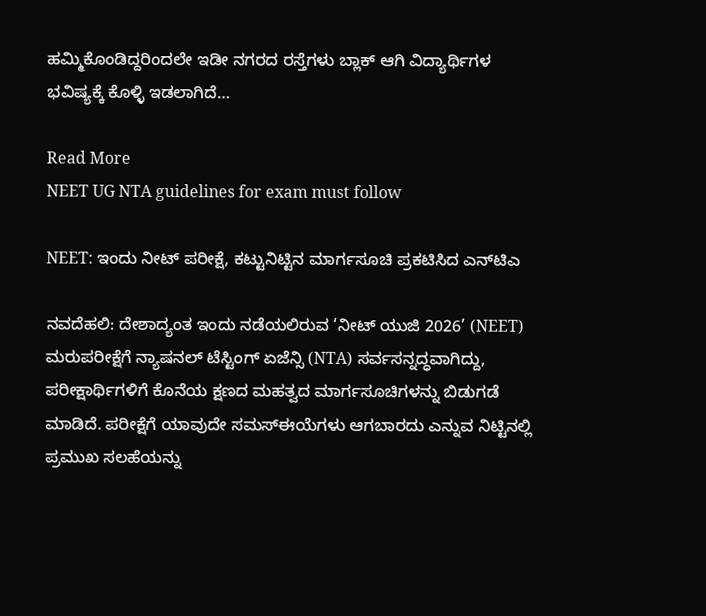ಹಮ್ಮಿಕೊಂಡಿದ್ದರಿಂದಲೇ ಇಡೀ ನಗರದ ರಸ್ತೆಗಳು ಬ್ಲಾಕ್ ಆಗಿ ವಿದ್ಯಾರ್ಥಿಗಳ ಭವಿಷ್ಯಕ್ಕೆ ಕೊಳ್ಳಿ ಇಡಲಾಗಿದೆ…

Read More
NEET UG NTA guidelines for exam must follow

NEET: ಇಂದು ನೀಟ್‌ ಪರೀಕ್ಷೆ, ಕಟ್ಟುನಿಟ್ಟಿನ ಮಾರ್ಗಸೂಚಿ ಪ್ರಕಟಿಸಿದ ಎನ್‌ಟಿಎ

ನವದೆಹಲಿ: ದೇಶಾದ್ಯಂತ ಇಂದು ನಡೆಯಲಿರುವ ‘ನೀಟ್ ಯುಜಿ 2026’ (NEET) ಮರುಪರೀಕ್ಷೆಗೆ ನ್ಯಾಷನಲ್ ಟೆಸ್ಟಿಂಗ್ ಏಜೆನ್ಸಿ (NTA) ಸರ್ವಸನ್ನದ್ಧವಾಗಿದ್ದು, ಪರೀಕ್ಷಾರ್ಥಿಗಳಿಗೆ ಕೊನೆಯ ಕ್ಷಣದ ಮಹತ್ವದ ಮಾರ್ಗಸೂಚಿಗಳನ್ನು ಬಿಡುಗಡೆ ಮಾಡಿದೆ. ಪರೀಕ್ಷೆಗೆ ಯಾವುದೇ ಸಮಸ್ಈಯೆಗಳು ಆಗಬಾರದು ಎನ್ನುವ ನಿಟ್ಟಿನಲ್ಲಿ ಪ್ರಮುಖ ಸಲಹೆಯನ್ನು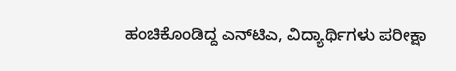ಹಂಚಿಕೊಂಡಿದ್ದ ಎನ್‌ಟಿಎ, ವಿದ್ಯಾರ್ಥಿಗಳು ಪರೀಕ್ಷಾ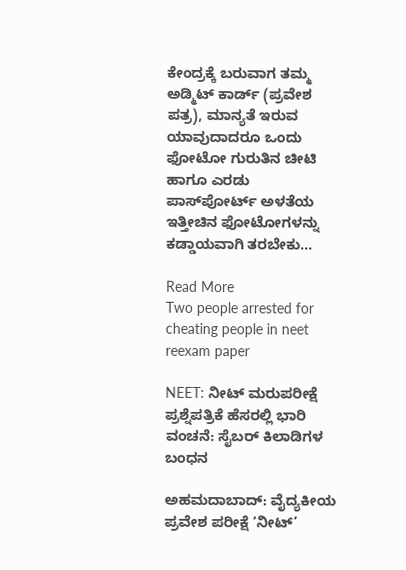ಕೇಂದ್ರಕ್ಕೆ ಬರುವಾಗ ತಮ್ಮ ಅಡ್ಮಿಟ್ ಕಾರ್ಡ್ (ಪ್ರವೇಶ ಪತ್ರ), ಮಾನ್ಯತೆ ಇರುವ ಯಾವುದಾದರೂ ಒಂದು ಫೋಟೋ ಗುರುತಿನ ಚೀಟಿ ಹಾಗೂ ಎರಡು ಪಾಸ್‌ಪೋರ್ಟ್ ಅಳತೆಯ ಇತ್ತೀಚಿನ ಫೋಟೋಗಳನ್ನು ಕಡ್ಡಾಯವಾಗಿ ತರಬೇಕು…

Read More
Two people arrested for cheating people in neet reexam paper

NEET: ನೀಟ್ ಮರುಪರೀಕ್ಷೆ ಪ್ರಶ್ನೆಪತ್ರಿಕೆ ಹೆಸರಲ್ಲಿ ಭಾರಿ ವಂಚನೆ: ಸೈಬರ್ ಕಿಲಾಡಿಗಳ ಬಂಧನ

ಅಹಮದಾಬಾದ್: ವೈದ್ಯಕೀಯ ಪ್ರವೇಶ ಪರೀಕ್ಷೆ ‘ನೀಟ್’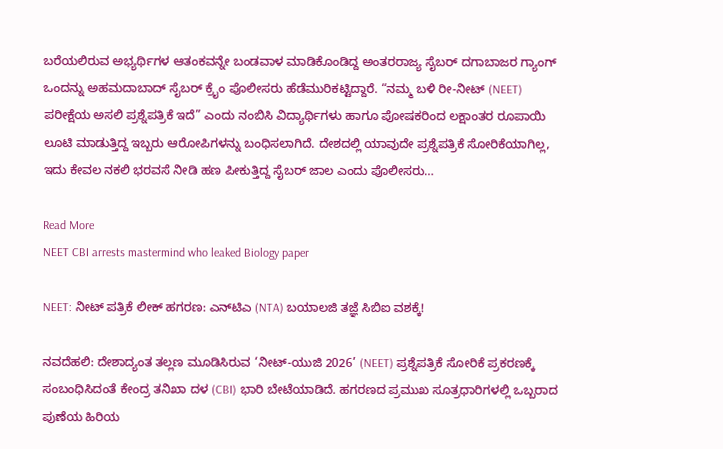ಬರೆಯಲಿರುವ ಅಭ್ಯರ್ಥಿಗಳ ಆತಂಕವನ್ನೇ ಬಂಡವಾಳ ಮಾಡಿಕೊಂಡಿದ್ದ ಅಂತರರಾಜ್ಯ ಸೈಬರ್ ದಗಾಬಾಜರ ಗ್ಯಾಂಗ್ ಒಂದನ್ನು ಅಹಮದಾಬಾದ್ ಸೈಬರ್ ಕ್ರೈಂ ಪೊಲೀಸರು ಹೆಡೆಮುರಿಕಟ್ಟಿದ್ದಾರೆ. “ನಮ್ಮ ಬಳಿ ರೀ-ನೀಟ್ (NEET) ಪರೀಕ್ಷೆಯ ಅಸಲಿ ಪ್ರಶ್ನೆಪತ್ರಿಕೆ ಇದೆ” ಎಂದು ನಂಬಿಸಿ ವಿದ್ಯಾರ್ಥಿಗಳು ಹಾಗೂ ಪೋಷಕರಿಂದ ಲಕ್ಷಾಂತರ ರೂಪಾಯಿ ಲೂಟಿ ಮಾಡುತ್ತಿದ್ದ ಇಬ್ಬರು ಆರೋಪಿಗಳನ್ನು ಬಂಧಿಸಲಾಗಿದೆ. ದೇಶದಲ್ಲಿ ಯಾವುದೇ ಪ್ರಶ್ನೆಪತ್ರಿಕೆ ಸೋರಿಕೆಯಾಗಿಲ್ಲ, ಇದು ಕೇವಲ ನಕಲಿ ಭರವಸೆ ನೀಡಿ ಹಣ ಪೀಕುತ್ತಿದ್ದ ಸೈಬರ್ ಜಾಲ ಎಂದು ಪೊಲೀಸರು…

Read More
NEET CBI arrests mastermind who leaked Biology paper

NEET: ನೀಟ್ ಪತ್ರಿಕೆ ಲೀಕ್ ಹಗರಣ: ಎನ್‌ಟಿಎ (NTA) ಬಯಾಲಜಿ ತಜ್ಞೆ ಸಿಬಿಐ ವಶಕ್ಕೆ!

ನವದೆಹಲಿ: ದೇಶಾದ್ಯಂತ ತಲ್ಲಣ ಮೂಡಿಸಿರುವ ‘ನೀಟ್-ಯುಜಿ 2026’ (NEET) ಪ್ರಶ್ನೆಪತ್ರಿಕೆ ಸೋರಿಕೆ ಪ್ರಕರಣಕ್ಕೆ ಸಂಬಂಧಿಸಿದಂತೆ ಕೇಂದ್ರ ತನಿಖಾ ದಳ (CBI) ಭಾರಿ ಬೇಟೆಯಾಡಿದೆ. ಹಗರಣದ ಪ್ರಮುಖ ಸೂತ್ರಧಾರಿಗಳಲ್ಲಿ ಒಬ್ಬರಾದ ಪುಣೆಯ ಹಿರಿಯ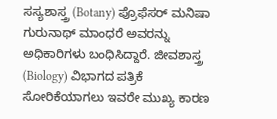ಸಸ್ಯಶಾಸ್ತ್ರ (Botany) ಪ್ರೊಫೆಸರ್ ಮನಿಷಾ ಗುರುನಾಥ್ ಮಾಂಧರೆ ಅವರನ್ನು ಅಧಿಕಾರಿಗಳು ಬಂಧಿಸಿದ್ದಾರೆ. ಜೀವಶಾಸ್ತ್ರ (Biology) ವಿಭಾಗದ ಪತ್ರಿಕೆ ಸೋರಿಕೆಯಾಗಲು ಇವರೇ ಮುಖ್ಯ ಕಾರಣ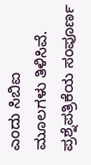ಎಂದು ಸಿಬಿಐ ಮೂಲಗಳು ತಿಳಿಸಿವೆ. ಪ್ರಶ್ನೆಪತ್ರಿಕೆಯ ಸಂಪೂರ್ಣ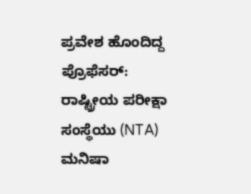ಪ್ರವೇಶ ಹೊಂದಿದ್ದ ಪ್ರೊಫೆಸರ್: ರಾಷ್ಟ್ರೀಯ ಪರೀಕ್ಷಾ ಸಂಸ್ಥೆಯು (NTA) ಮನಿಷಾ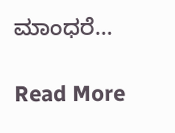ಮಾಂಧರೆ…

Read More